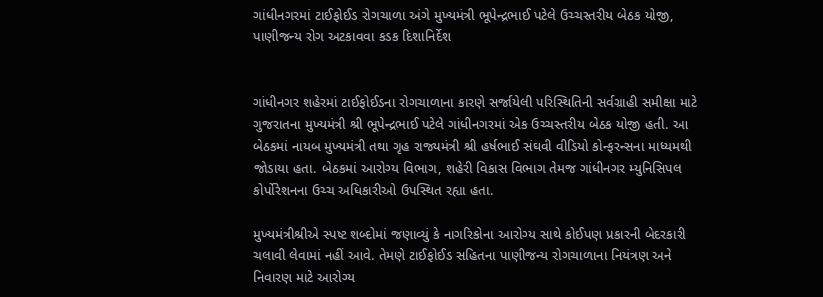ગાંધીનગરમાં ટાઈફોઈડ રોગચાળા અંગે મુખ્યમંત્રી ભૂપેન્દ્રભાઈ પટેલે ઉચ્ચસ્તરીય બેઠક યોજી, પાણીજન્ય રોગ અટકાવવા કડક દિશાનિર્દેશ


ગાંધીનગર શહેરમાં ટાઈફોઈડના રોગચાળાના કારણે સર્જાયેલી પરિસ્થિતિની સર્વગ્રાહી સમીક્ષા માટે ગુજરાતના મુખ્યમંત્રી શ્રી ભૂપેન્દ્રભાઈ પટેલે ગાંધીનગરમાં એક ઉચ્ચસ્તરીય બેઠક યોજી હતી. આ બેઠકમાં નાયબ મુખ્યમંત્રી તથા ગૃહ રાજ્યમંત્રી શ્રી હર્ષભાઈ સંઘવી વીડિયો કોન્ફરન્સના માધ્યમથી જોડાયા હતા. બેઠકમાં આરોગ્ય વિભાગ, શહેરી વિકાસ વિભાગ તેમજ ગાંધીનગર મ્યુનિસિપલ કોર્પોરેશનના ઉચ્ચ અધિકારીઓ ઉપસ્થિત રહ્યા હતા.

મુખ્યમંત્રીશ્રીએ સ્પષ્ટ શબ્દોમાં જણાવ્યું કે નાગરિકોના આરોગ્ય સાથે કોઈપણ પ્રકારની બેદરકારી ચલાવી લેવામાં નહીં આવે. તેમણે ટાઈફોઈડ સહિતના પાણીજન્ય રોગચાળાના નિયંત્રણ અને નિવારણ માટે આરોગ્ય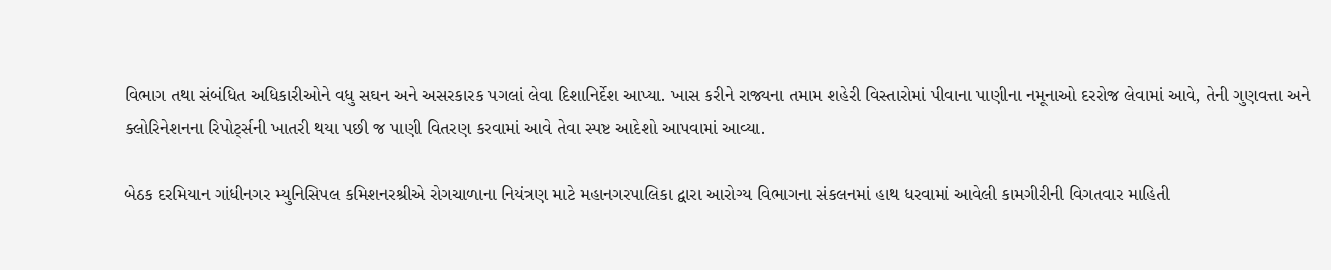વિભાગ તથા સંબંધિત અધિકારીઓને વધુ સઘન અને અસરકારક પગલાં લેવા દિશાનિર્દેશ આપ્યા. ખાસ કરીને રાજ્યના તમામ શહેરી વિસ્તારોમાં પીવાના પાણીના નમૂનાઓ દરરોજ લેવામાં આવે, તેની ગુણવત્તા અને ક્લોરિનેશનના રિપોર્ટ્સની ખાતરી થયા પછી જ પાણી વિતરણ કરવામાં આવે તેવા સ્પષ્ટ આદેશો આપવામાં આવ્યા.

બેઠક દરમિયાન ગાંધીનગર મ્યુનિસિપલ કમિશનરશ્રીએ રોગચાળાના નિયંત્રણ માટે મહાનગરપાલિકા દ્વારા આરોગ્ય વિભાગના સંકલનમાં હાથ ધરવામાં આવેલી કામગીરીની વિગતવાર માહિતી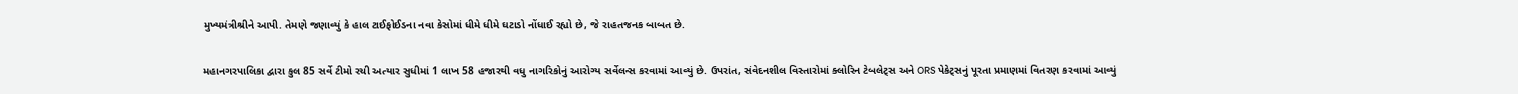મુખ્યમંત્રીશ્રીને આપી. તેમણે જણાવ્યું કે હાલ ટાઈફોઈડના નવા કેસોમાં ધીમે ધીમે ઘટાડો નોંધાઈ રહ્યો છે, જે રાહતજનક બાબત છે.

મહાનગરપાલિકા દ્વારા કુલ 85 સર્વે ટીમો રચી અત્યાર સુધીમાં 1 લાખ 58 હજારથી વધુ નાગરિકોનું આરોગ્ય સર્વેલન્સ કરવામાં આવ્યું છે. ઉપરાંત, સંવેદનશીલ વિસ્તારોમાં ક્લોરિન ટેબલેટ્સ અને ORS પેકેટ્સનું પૂરતા પ્રમાણમાં વિતરણ કરવામાં આવ્યું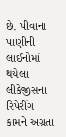છે. પીવાના પાણીની લાઈનોમાં થયેલા લીકેજીસના રિપેરીંગ કામને અગ્રતા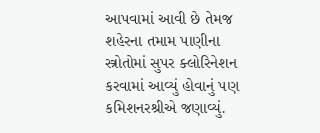આપવામાં આવી છે તેમજ શહેરના તમામ પાણીના સ્ત્રોતોમાં સુપર ક્લોરિનેશન કરવામાં આવ્યું હોવાનું પણ કમિશનરશ્રીએ જણાવ્યું.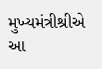મુખ્યમંત્રીશ્રીએ આ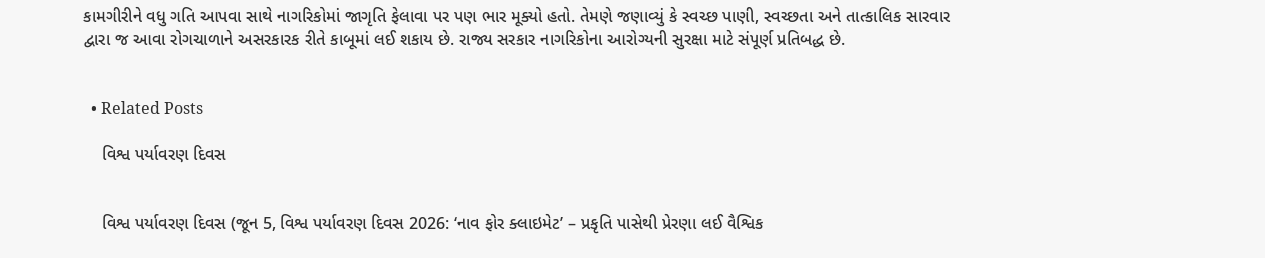કામગીરીને વધુ ગતિ આપવા સાથે નાગરિકોમાં જાગૃતિ ફેલાવા પર પણ ભાર મૂક્યો હતો. તેમણે જણાવ્યું કે સ્વચ્છ પાણી, સ્વચ્છતા અને તાત્કાલિક સારવાર દ્વારા જ આવા રોગચાળાને અસરકારક રીતે કાબૂમાં લઈ શકાય છે. રાજ્ય સરકાર નાગરિકોના આરોગ્યની સુરક્ષા માટે સંપૂર્ણ પ્રતિબદ્ધ છે.


  • Related Posts

    વિશ્વ પર્યાવરણ દિવસ


    વિશ્વ પર્યાવરણ દિવસ (જૂન 5, વિશ્વ પર્યાવરણ દિવસ 2026: ‘નાવ ફોર ક્લાઇમેટ’ – પ્રકૃતિ પાસેથી પ્રેરણા લઈ વૈશ્વિક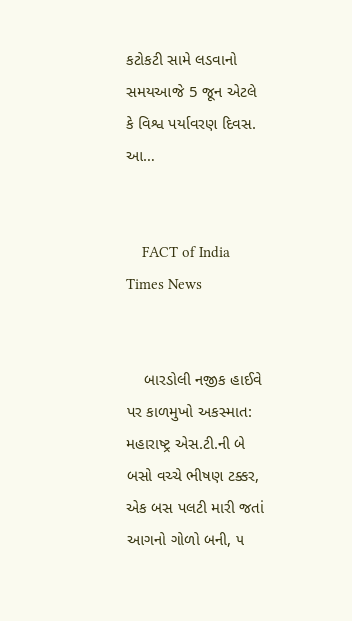કટોકટી સામે લડવાનો સમયઆજે 5 જૂન એટલે કે વિશ્વ પર્યાવરણ દિવસ. આ…


    FACT of India Times News


    બારડોલી નજીક હાઈવે પર કાળમુખો અકસ્માત: મહારાષ્ટ્ર એસ.ટી.ની બે બસો વચ્ચે ભીષણ ટક્કર, એક બસ પલટી મારી જતાં આગનો ગોળો બની, ૫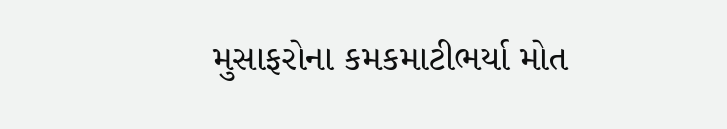મુસાફરોના કમકમાટીભર્યા મોત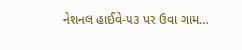નેશનલ હાઈવે-૫૩ પર ઉવા ગામ…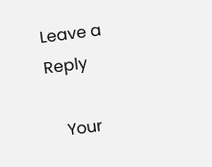Leave a Reply

    Your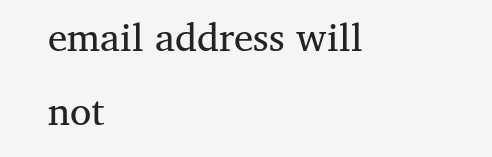email address will not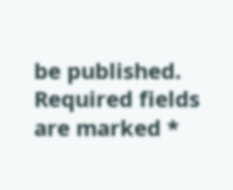be published. Required fields are marked *